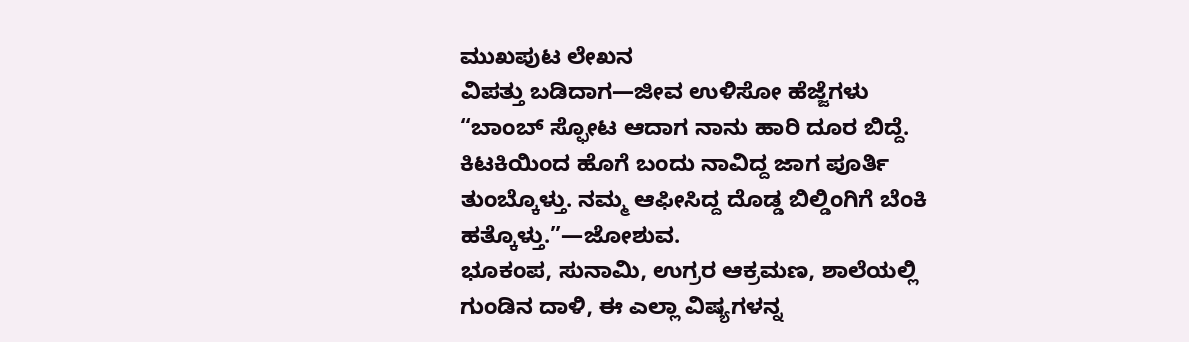ಮುಖಪುಟ ಲೇಖನ
ವಿಪತ್ತು ಬಡಿದಾಗ—ಜೀವ ಉಳಿಸೋ ಹೆಜ್ಜೆಗಳು
“ಬಾಂಬ್ ಸ್ಫೋಟ ಆದಾಗ ನಾನು ಹಾರಿ ದೂರ ಬಿದ್ದೆ. ಕಿಟಕಿಯಿಂದ ಹೊಗೆ ಬಂದು ನಾವಿದ್ದ ಜಾಗ ಪೂರ್ತಿ ತುಂಬ್ಕೊಳ್ತು. ನಮ್ಮ ಆಫೀಸಿದ್ದ ದೊಡ್ಡ ಬಿಲ್ಡಿಂಗಿಗೆ ಬೆಂಕಿ ಹತ್ಕೊಳ್ತು.”—ಜೋಶುವ.
ಭೂಕಂಪ, ಸುನಾಮಿ, ಉಗ್ರರ ಆಕ್ರಮಣ, ಶಾಲೆಯಲ್ಲಿ ಗುಂಡಿನ ದಾಳಿ, ಈ ಎಲ್ಲಾ ವಿಷ್ಯಗಳನ್ನ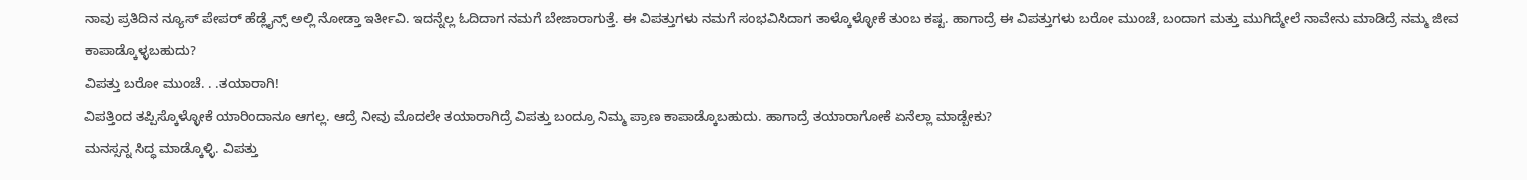ನಾವು ಪ್ರತಿದಿನ ನ್ಯೂಸ್ ಪೇಪರ್ ಹೆಡ್ಲೈನ್ಸ್ ಅಲ್ಲಿ ನೋಡ್ತಾ ಇರ್ತೀವಿ. ಇದನ್ನೆಲ್ಲ ಓದಿದಾಗ ನಮಗೆ ಬೇಜಾರಾಗುತ್ತೆ. ಈ ವಿಪತ್ತುಗಳು ನಮಗೆ ಸಂಭವಿಸಿದಾಗ ತಾಳ್ಕೊಳ್ಳೋಕೆ ತುಂಬ ಕಷ್ಟ. ಹಾಗಾದ್ರೆ ಈ ವಿಪತ್ತುಗಳು ಬರೋ ಮುಂಚೆ, ಬಂದಾಗ ಮತ್ತು ಮುಗಿದ್ಮೇಲೆ ನಾವೇನು ಮಾಡಿದ್ರೆ ನಮ್ಮ ಜೀವ ಕಾಪಾಡ್ಕೊಳ್ಳಬಹುದು?
ವಿಪತ್ತು ಬರೋ ಮುಂಚೆ. . .ತಯಾರಾಗಿ!
ವಿಪತ್ತಿಂದ ತಪ್ಪಿಸ್ಕೊಳ್ಳೋಕೆ ಯಾರಿಂದಾನೂ ಆಗಲ್ಲ. ಆದ್ರೆ ನೀವು ಮೊದಲೇ ತಯಾರಾಗಿದ್ರೆ ವಿಪತ್ತು ಬಂದ್ರೂ ನಿಮ್ಮ ಪ್ರಾಣ ಕಾಪಾಡ್ಕೊಬಹುದು. ಹಾಗಾದ್ರೆ ತಯಾರಾಗೋಕೆ ಏನೆಲ್ಲಾ ಮಾಡ್ಬೇಕು?
ಮನಸ್ಸನ್ನ ಸಿದ್ಧ ಮಾಡ್ಕೊಳ್ಳಿ. ವಿಪತ್ತು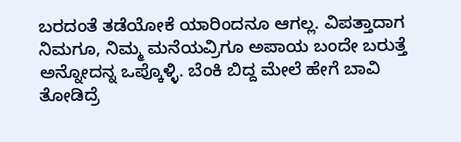ಬರದಂತೆ ತಡೆಯೋಕೆ ಯಾರಿಂದನೂ ಆಗಲ್ಲ. ವಿಪತ್ತಾದಾಗ ನಿಮಗೂ, ನಿಮ್ಮ ಮನೆಯವ್ರಿಗೂ ಅಪಾಯ ಬಂದೇ ಬರುತ್ತೆ ಅನ್ನೋದನ್ನ ಒಪ್ಕೊಳ್ಳಿ. ಬೆಂಕಿ ಬಿದ್ದ ಮೇಲೆ ಹೇಗೆ ಬಾವಿ ತೋಡಿದ್ರೆ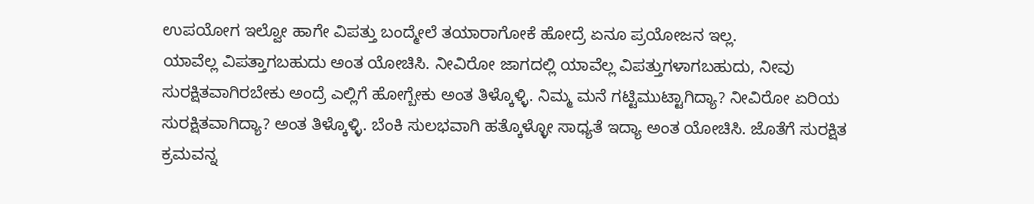ಉಪಯೋಗ ಇಲ್ವೋ ಹಾಗೇ ವಿಪತ್ತು ಬಂದ್ಮೇಲೆ ತಯಾರಾಗೋಕೆ ಹೋದ್ರೆ ಏನೂ ಪ್ರಯೋಜನ ಇಲ್ಲ.
ಯಾವೆಲ್ಲ ವಿಪತ್ತಾಗಬಹುದು ಅಂತ ಯೋಚಿಸಿ. ನೀವಿರೋ ಜಾಗದಲ್ಲಿ ಯಾವೆಲ್ಲ ವಿಪತ್ತುಗಳಾಗಬಹುದು, ನೀವು ಸುರಕ್ಷಿತವಾಗಿರಬೇಕು ಅಂದ್ರೆ ಎಲ್ಲಿಗೆ ಹೋಗ್ಬೇಕು ಅಂತ ತಿಳ್ಕೊಳ್ಳಿ. ನಿಮ್ಮ ಮನೆ ಗಟ್ಟಿಮುಟ್ಟಾಗಿದ್ಯಾ? ನೀವಿರೋ ಏರಿಯ ಸುರಕ್ಷಿತವಾಗಿದ್ಯಾ? ಅಂತ ತಿಳ್ಕೊಳ್ಳಿ. ಬೆಂಕಿ ಸುಲಭವಾಗಿ ಹತ್ಕೊಳ್ಳೋ ಸಾಧ್ಯತೆ ಇದ್ಯಾ ಅಂತ ಯೋಚಿಸಿ. ಜೊತೆಗೆ ಸುರಕ್ಷಿತ ಕ್ರಮವನ್ನ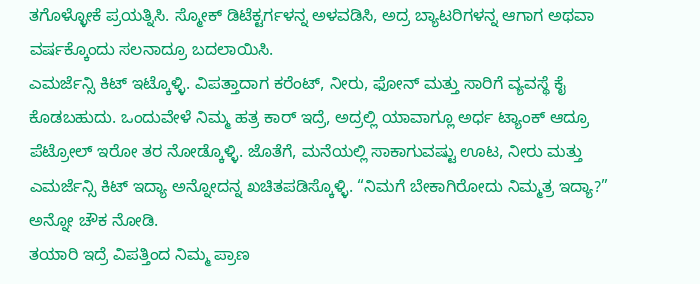ತಗೊಳ್ಳೋಕೆ ಪ್ರಯತ್ನಿಸಿ. ಸ್ಮೋಕ್ ಡಿಟೆಕ್ಟರ್ಗಳನ್ನ ಅಳವಡಿಸಿ, ಅದ್ರ ಬ್ಯಾಟರಿಗಳನ್ನ ಆಗಾಗ ಅಥವಾ ವರ್ಷಕ್ಕೊಂದು ಸಲನಾದ್ರೂ ಬದಲಾಯಿಸಿ.
ಎಮರ್ಜೆನ್ಸಿ ಕಿಟ್ ಇಟ್ಕೊಳ್ಳಿ. ವಿಪತ್ತಾದಾಗ ಕರೆಂಟ್, ನೀರು, ಫೋನ್ ಮತ್ತು ಸಾರಿಗೆ ವ್ಯವಸ್ಥೆ ಕೈ ಕೊಡಬಹುದು. ಒಂದುವೇಳೆ ನಿಮ್ಮ ಹತ್ರ ಕಾರ್ ಇದ್ರೆ, ಅದ್ರಲ್ಲಿ ಯಾವಾಗ್ಲೂ ಅರ್ಧ ಟ್ಯಾಂಕ್ ಆದ್ರೂ ಪೆಟ್ರೋಲ್ ಇರೋ ತರ ನೋಡ್ಕೊಳ್ಳಿ. ಜೊತೆಗೆ, ಮನೆಯಲ್ಲಿ ಸಾಕಾಗುವಷ್ಟು ಊಟ, ನೀರು ಮತ್ತು ಎಮರ್ಜೆನ್ಸಿ ಕಿಟ್ ಇದ್ಯಾ ಅನ್ನೋದನ್ನ ಖಚಿತಪಡಿಸ್ಕೊಳ್ಳಿ. “ನಿಮಗೆ ಬೇಕಾಗಿರೋದು ನಿಮ್ಮತ್ರ ಇದ್ಯಾ?” ಅನ್ನೋ ಚೌಕ ನೋಡಿ.
ತಯಾರಿ ಇದ್ರೆ ವಿಪತ್ತಿಂದ ನಿಮ್ಮ ಪ್ರಾಣ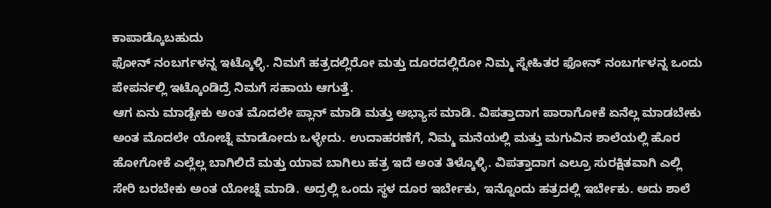ಕಾಪಾಡ್ಕೊಬಹುದು
ಫೋನ್ ನಂಬರ್ಗಳನ್ನ ಇಟ್ಕೊಳ್ಳಿ. ನಿಮಗೆ ಹತ್ರದಲ್ಲಿರೋ ಮತ್ತು ದೂರದಲ್ಲಿರೋ ನಿಮ್ಮ ಸ್ನೇಹಿತರ ಫೋನ್ ನಂಬರ್ಗಳನ್ನ ಒಂದು ಪೇಪರ್ನಲ್ಲಿ ಇಟ್ಕೊಂಡಿದ್ರೆ ನಿಮಗೆ ಸಹಾಯ ಆಗುತ್ತೆ.
ಆಗ ಏನು ಮಾಡ್ಬೇಕು ಅಂತ ಮೊದಲೇ ಪ್ಲಾನ್ ಮಾಡಿ ಮತ್ತು ಅಭ್ಯಾಸ ಮಾಡಿ. ವಿಪತ್ತಾದಾಗ ಪಾರಾಗೋಕೆ ಏನೆಲ್ಲ ಮಾಡಬೇಕು ಅಂತ ಮೊದಲೇ ಯೋಚ್ನೆ ಮಾಡೋದು ಒಳ್ಳೇದು. ಉದಾಹರಣೆಗೆ, ನಿಮ್ಮ ಮನೆಯಲ್ಲಿ ಮತ್ತು ಮಗುವಿನ ಶಾಲೆಯಲ್ಲಿ ಹೊರ ಹೋಗೋಕೆ ಎಲ್ಲೆಲ್ಲ ಬಾಗಿಲಿದೆ ಮತ್ತು ಯಾವ ಬಾಗಿಲು ಹತ್ರ ಇದೆ ಅಂತ ತಿಳ್ಕೊಳ್ಳಿ. ವಿಪತ್ತಾದಾಗ ಎಲ್ರೂ ಸುರಕ್ಷಿತವಾಗಿ ಎಲ್ಲಿ ಸೇರಿ ಬರಬೇಕು ಅಂತ ಯೋಚ್ನೆ ಮಾಡಿ. ಅದ್ರಲ್ಲಿ ಒಂದು ಸ್ಥಳ ದೂರ ಇರ್ಬೇಕು, ಇನ್ನೊಂದು ಹತ್ರದಲ್ಲಿ ಇರ್ಬೇಕು. ಅದು ಶಾಲೆ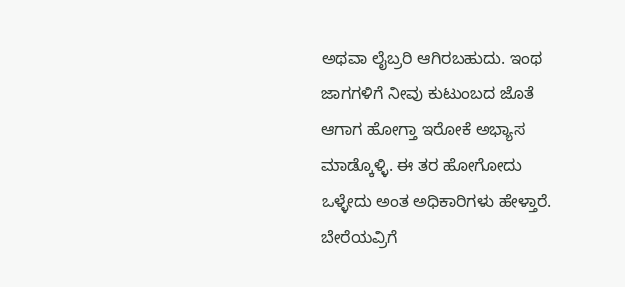ಅಥವಾ ಲೈಬ್ರರಿ ಆಗಿರಬಹುದು. ಇಂಥ ಜಾಗಗಳಿಗೆ ನೀವು ಕುಟುಂಬದ ಜೊತೆ ಆಗಾಗ ಹೋಗ್ತಾ ಇರೋಕೆ ಅಭ್ಯಾಸ ಮಾಡ್ಕೊಳ್ಳಿ. ಈ ತರ ಹೋಗೋದು ಒಳ್ಳೇದು ಅಂತ ಅಧಿಕಾರಿಗಳು ಹೇಳ್ತಾರೆ.
ಬೇರೆಯವ್ರಿಗೆ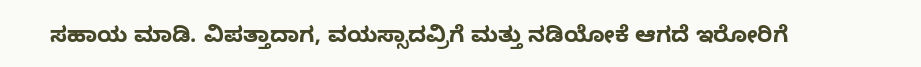ಸಹಾಯ ಮಾಡಿ. ವಿಪತ್ತಾದಾಗ, ವಯಸ್ಸಾದವ್ರಿಗೆ ಮತ್ತು ನಡಿಯೋಕೆ ಆಗದೆ ಇರೋರಿಗೆ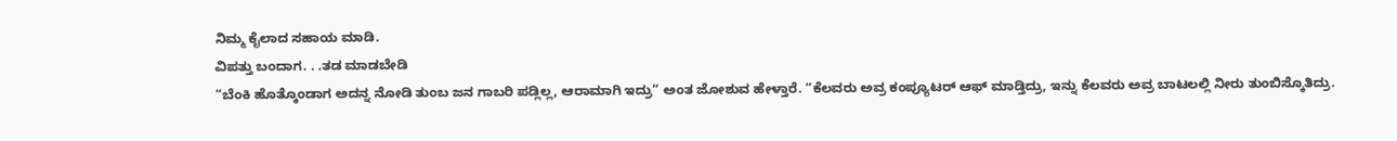ನಿಮ್ಮ ಕೈಲಾದ ಸಹಾಯ ಮಾಡಿ.
ವಿಪತ್ತು ಬಂದಾಗ. . .ತಡ ಮಾಡಬೇಡಿ
“ಬೆಂಕಿ ಹೊತ್ಕೊಂಡಾಗ ಅದನ್ನ ನೋಡಿ ತುಂಬ ಜನ ಗಾಬರಿ ಪಡ್ಲಿಲ್ಲ, ಆರಾಮಾಗಿ ಇದ್ರು” ಅಂತ ಜೋಶುವ ಹೇಳ್ತಾರೆ. “ಕೆಲವರು ಅವ್ರ ಕಂಪ್ಯೂಟರ್ ಆಫ್ ಮಾಡ್ತಿದ್ರು, ಇನ್ನು ಕೆಲವರು ಅವ್ರ ಬಾಟಲಲ್ಲಿ ನೀರು ತುಂಬಿಸ್ಕೊತಿದ್ರು.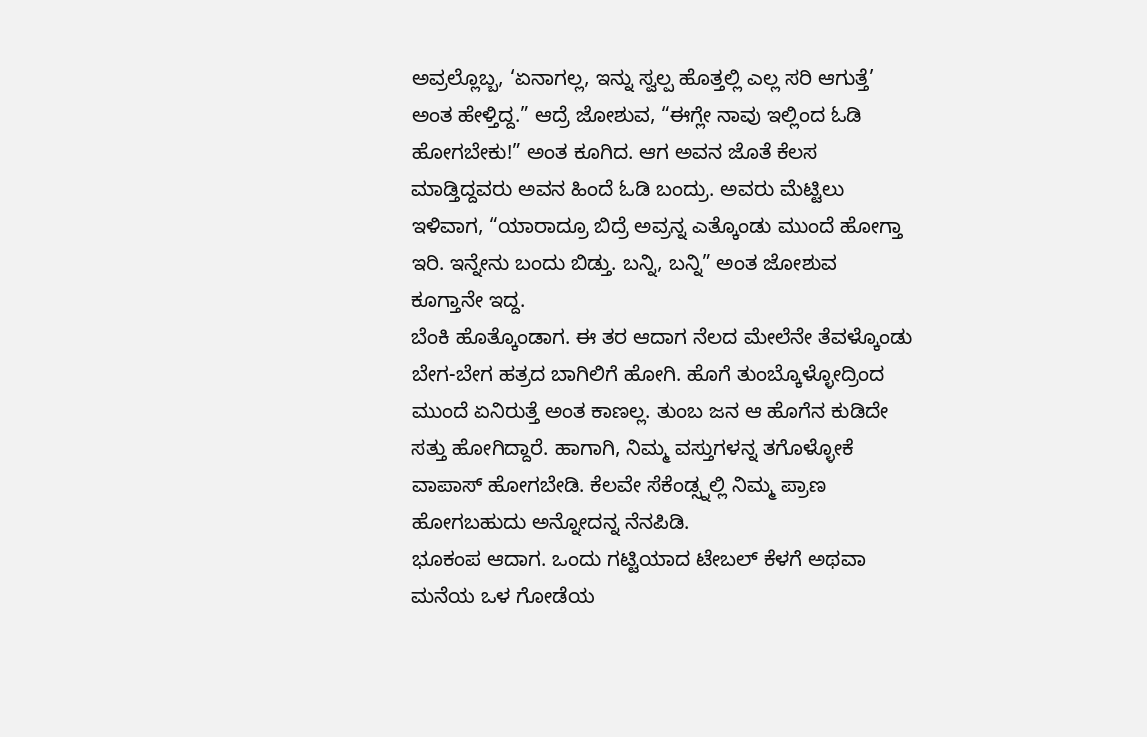ಅವ್ರಲ್ಲೊಬ್ಬ, ‘ಏನಾಗಲ್ಲ, ಇನ್ನು ಸ್ವಲ್ಪ ಹೊತ್ತಲ್ಲಿ ಎಲ್ಲ ಸರಿ ಆಗುತ್ತೆ’ ಅಂತ ಹೇಳ್ತಿದ್ದ.” ಆದ್ರೆ ಜೋಶುವ, “ಈಗ್ಲೇ ನಾವು ಇಲ್ಲಿಂದ ಓಡಿ ಹೋಗಬೇಕು!” ಅಂತ ಕೂಗಿದ. ಆಗ ಅವನ ಜೊತೆ ಕೆಲಸ ಮಾಡ್ತಿದ್ದವರು ಅವನ ಹಿಂದೆ ಓಡಿ ಬಂದ್ರು. ಅವರು ಮೆಟ್ಟಿಲು ಇಳಿವಾಗ, “ಯಾರಾದ್ರೂ ಬಿದ್ರೆ ಅವ್ರನ್ನ ಎತ್ಕೊಂಡು ಮುಂದೆ ಹೋಗ್ತಾ ಇರಿ. ಇನ್ನೇನು ಬಂದು ಬಿಡ್ತು. ಬನ್ನಿ, ಬನ್ನಿ” ಅಂತ ಜೋಶುವ ಕೂಗ್ತಾನೇ ಇದ್ದ.
ಬೆಂಕಿ ಹೊತ್ಕೊಂಡಾಗ. ಈ ತರ ಆದಾಗ ನೆಲದ ಮೇಲೆನೇ ತೆವಳ್ಕೊಂಡು ಬೇಗ-ಬೇಗ ಹತ್ರದ ಬಾಗಿಲಿಗೆ ಹೋಗಿ. ಹೊಗೆ ತುಂಬ್ಕೊಳ್ಳೋದ್ರಿಂದ ಮುಂದೆ ಏನಿರುತ್ತೆ ಅಂತ ಕಾಣಲ್ಲ. ತುಂಬ ಜನ ಆ ಹೊಗೆನ ಕುಡಿದೇ ಸತ್ತು ಹೋಗಿದ್ದಾರೆ. ಹಾಗಾಗಿ, ನಿಮ್ಮ ವಸ್ತುಗಳನ್ನ ತಗೊಳ್ಳೋಕೆ ವಾಪಾಸ್ ಹೋಗಬೇಡಿ. ಕೆಲವೇ ಸೆಕೆಂಡ್ಸ್ನಲ್ಲಿ ನಿಮ್ಮ ಪ್ರಾಣ ಹೋಗಬಹುದು ಅನ್ನೋದನ್ನ ನೆನಪಿಡಿ.
ಭೂಕಂಪ ಆದಾಗ. ಒಂದು ಗಟ್ಟಿಯಾದ ಟೇಬಲ್ ಕೆಳಗೆ ಅಥವಾ ಮನೆಯ ಒಳ ಗೋಡೆಯ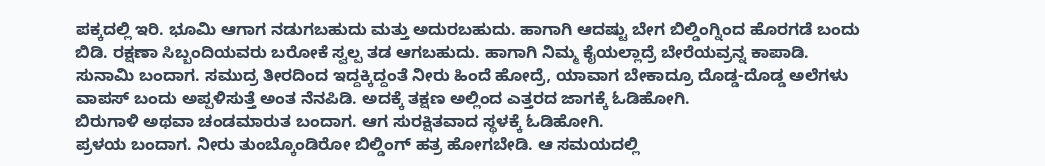ಪಕ್ಕದಲ್ಲಿ ಇರಿ. ಭೂಮಿ ಆಗಾಗ ನಡುಗಬಹುದು ಮತ್ತು ಅದುರಬಹುದು. ಹಾಗಾಗಿ ಆದಷ್ಟು ಬೇಗ ಬಿಲ್ಡಿಂಗ್ನಿಂದ ಹೊರಗಡೆ ಬಂದು ಬಿಡಿ. ರಕ್ಷಣಾ ಸಿಬ್ಬಂದಿಯವರು ಬರೋಕೆ ಸ್ವಲ್ಪ ತಡ ಆಗಬಹುದು. ಹಾಗಾಗಿ ನಿಮ್ಮ ಕೈಯಲ್ಲಾದ್ರೆ ಬೇರೆಯವ್ರನ್ನ ಕಾಪಾಡಿ.
ಸುನಾಮಿ ಬಂದಾಗ. ಸಮುದ್ರ ತೀರದಿಂದ ಇದ್ದಕ್ಕಿದ್ದಂತೆ ನೀರು ಹಿಂದೆ ಹೋದ್ರೆ, ಯಾವಾಗ ಬೇಕಾದ್ರೂ ದೊಡ್ಡ-ದೊಡ್ಡ ಅಲೆಗಳು ವಾಪಸ್ ಬಂದು ಅಪ್ಪಳಿಸುತ್ತೆ ಅಂತ ನೆನಪಿಡಿ. ಅದಕ್ಕೆ ತಕ್ಷಣ ಅಲ್ಲಿಂದ ಎತ್ತರದ ಜಾಗಕ್ಕೆ ಓಡಿಹೋಗಿ.
ಬಿರುಗಾಳಿ ಅಥವಾ ಚಂಡಮಾರುತ ಬಂದಾಗ. ಆಗ ಸುರಕ್ಷಿತವಾದ ಸ್ಥಳಕ್ಕೆ ಓಡಿಹೋಗಿ.
ಪ್ರಳಯ ಬಂದಾಗ. ನೀರು ತುಂಬ್ಕೊಂಡಿರೋ ಬಿಲ್ಡಿಂಗ್ ಹತ್ರ ಹೋಗಬೇಡಿ. ಆ ಸಮಯದಲ್ಲಿ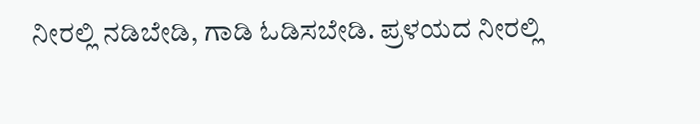ನೀರಲ್ಲಿ ನಡಿಬೇಡಿ, ಗಾಡಿ ಓಡಿಸಬೇಡಿ. ಪ್ರಳಯದ ನೀರಲ್ಲಿ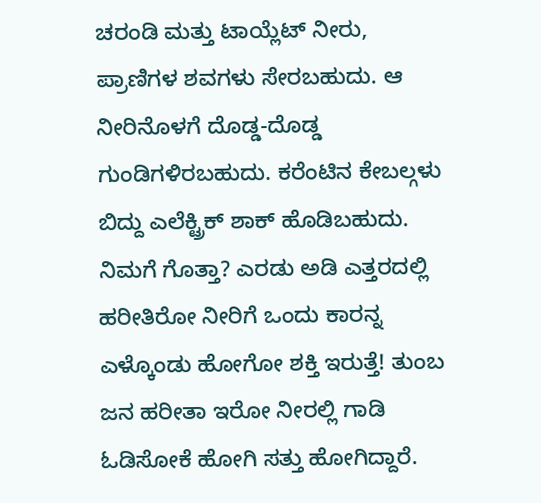ಚರಂಡಿ ಮತ್ತು ಟಾಯ್ಲೆಟ್ ನೀರು, ಪ್ರಾಣಿಗಳ ಶವಗಳು ಸೇರಬಹುದು. ಆ ನೀರಿನೊಳಗೆ ದೊಡ್ಡ-ದೊಡ್ಡ ಗುಂಡಿಗಳಿರಬಹುದು. ಕರೆಂಟಿನ ಕೇಬಲ್ಗಳು ಬಿದ್ದು ಎಲೆಕ್ಟ್ರಿಕ್ ಶಾಕ್ ಹೊಡಿಬಹುದು.
ನಿಮಗೆ ಗೊತ್ತಾ? ಎರಡು ಅಡಿ ಎತ್ತರದಲ್ಲಿ ಹರೀತಿರೋ ನೀರಿಗೆ ಒಂದು ಕಾರನ್ನ ಎಳ್ಕೊಂಡು ಹೋಗೋ ಶಕ್ತಿ ಇರುತ್ತೆ! ತುಂಬ ಜನ ಹರೀತಾ ಇರೋ ನೀರಲ್ಲಿ ಗಾಡಿ ಓಡಿಸೋಕೆ ಹೋಗಿ ಸತ್ತು ಹೋಗಿದ್ದಾರೆ.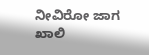ನೀವಿರೋ ಜಾಗ ಖಾಲಿ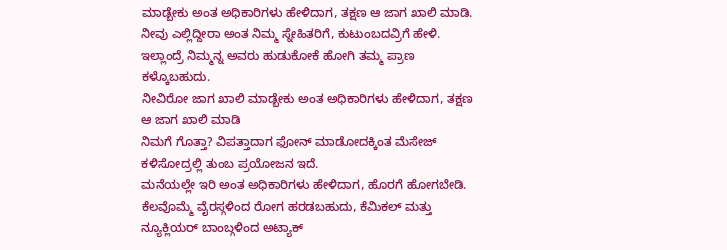ಮಾಡ್ಬೇಕು ಅಂತ ಅಧಿಕಾರಿಗಳು ಹೇಳಿದಾಗ, ತಕ್ಷಣ ಆ ಜಾಗ ಖಾಲಿ ಮಾಡಿ. ನೀವು ಎಲ್ಲಿದ್ದೀರಾ ಅಂತ ನಿಮ್ಮ ಸ್ನೇಹಿತರಿಗೆ, ಕುಟುಂಬದವ್ರಿಗೆ ಹೇಳಿ. ಇಲ್ಲಾಂದ್ರೆ ನಿಮ್ಮನ್ನ ಅವರು ಹುಡುಕೋಕೆ ಹೋಗಿ ತಮ್ಮ ಪ್ರಾಣ ಕಳ್ಕೊಬಹುದು.
ನೀವಿರೋ ಜಾಗ ಖಾಲಿ ಮಾಡ್ಬೇಕು ಅಂತ ಅಧಿಕಾರಿಗಳು ಹೇಳಿದಾಗ, ತಕ್ಷಣ ಆ ಜಾಗ ಖಾಲಿ ಮಾಡಿ
ನಿಮಗೆ ಗೊತ್ತಾ? ವಿಪತ್ತಾದಾಗ ಫೋನ್ ಮಾಡೋದಕ್ಕಿಂತ ಮೆಸೇಜ್ ಕಳಿಸೋದ್ರಲ್ಲಿ ತುಂಬ ಪ್ರಯೋಜನ ಇದೆ.
ಮನೆಯಲ್ಲೇ ಇರಿ ಅಂತ ಅಧಿಕಾರಿಗಳು ಹೇಳಿದಾಗ, ಹೊರಗೆ ಹೋಗಬೇಡಿ. ಕೆಲವೊಮ್ಮೆ ವೈರಸ್ಗಳಿಂದ ರೋಗ ಹರಡಬಹುದು, ಕೆಮಿಕಲ್ ಮತ್ತು ನ್ಯೂಕ್ಲಿಯರ್ ಬಾಂಬ್ಗಳಿಂದ ಅಟ್ಯಾಕ್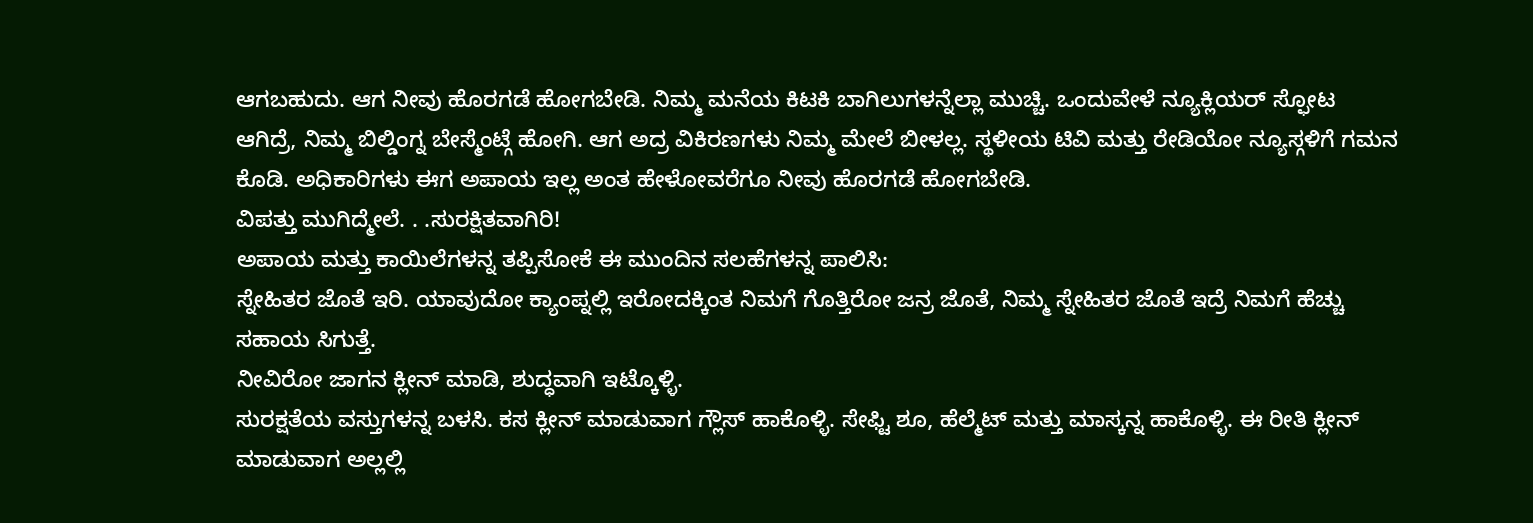ಆಗಬಹುದು. ಆಗ ನೀವು ಹೊರಗಡೆ ಹೋಗಬೇಡಿ. ನಿಮ್ಮ ಮನೆಯ ಕಿಟಕಿ ಬಾಗಿಲುಗಳನ್ನೆಲ್ಲಾ ಮುಚ್ಚಿ. ಒಂದುವೇಳೆ ನ್ಯೂಕ್ಲಿಯರ್ ಸ್ಫೋಟ ಆಗಿದ್ರೆ, ನಿಮ್ಮ ಬಿಲ್ಡಿಂಗ್ನ ಬೇಸ್ಮೆಂಟ್ಗೆ ಹೋಗಿ. ಆಗ ಅದ್ರ ವಿಕಿರಣಗಳು ನಿಮ್ಮ ಮೇಲೆ ಬೀಳಲ್ಲ. ಸ್ಥಳೀಯ ಟಿವಿ ಮತ್ತು ರೇಡಿಯೋ ನ್ಯೂಸ್ಗಳಿಗೆ ಗಮನ ಕೊಡಿ. ಅಧಿಕಾರಿಗಳು ಈಗ ಅಪಾಯ ಇಲ್ಲ ಅಂತ ಹೇಳೋವರೆಗೂ ನೀವು ಹೊರಗಡೆ ಹೋಗಬೇಡಿ.
ವಿಪತ್ತು ಮುಗಿದ್ಮೇಲೆ. . .ಸುರಕ್ಷಿತವಾಗಿರಿ!
ಅಪಾಯ ಮತ್ತು ಕಾಯಿಲೆಗಳನ್ನ ತಪ್ಪಿಸೋಕೆ ಈ ಮುಂದಿನ ಸಲಹೆಗಳನ್ನ ಪಾಲಿಸಿ:
ಸ್ನೇಹಿತರ ಜೊತೆ ಇರಿ. ಯಾವುದೋ ಕ್ಯಾಂಪ್ನಲ್ಲಿ ಇರೋದಕ್ಕಿಂತ ನಿಮಗೆ ಗೊತ್ತಿರೋ ಜನ್ರ ಜೊತೆ, ನಿಮ್ಮ ಸ್ನೇಹಿತರ ಜೊತೆ ಇದ್ರೆ ನಿಮಗೆ ಹೆಚ್ಚು ಸಹಾಯ ಸಿಗುತ್ತೆ.
ನೀವಿರೋ ಜಾಗನ ಕ್ಲೀನ್ ಮಾಡಿ, ಶುದ್ಧವಾಗಿ ಇಟ್ಕೊಳ್ಳಿ.
ಸುರಕ್ಷತೆಯ ವಸ್ತುಗಳನ್ನ ಬಳಸಿ. ಕಸ ಕ್ಲೀನ್ ಮಾಡುವಾಗ ಗ್ಲೌಸ್ ಹಾಕೊಳ್ಳಿ. ಸೇಫ್ಟಿ ಶೂ, ಹೆಲ್ಮೆಟ್ ಮತ್ತು ಮಾಸ್ಕನ್ನ ಹಾಕೊಳ್ಳಿ. ಈ ರೀತಿ ಕ್ಲೀನ್ ಮಾಡುವಾಗ ಅಲ್ಲಲ್ಲಿ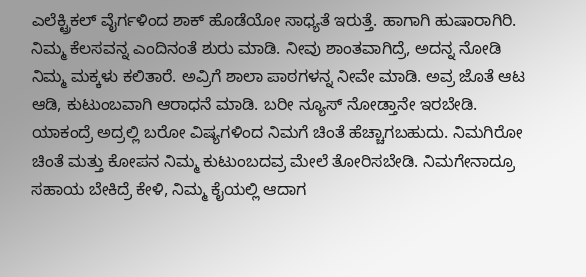ಎಲೆಕ್ಟ್ರಿಕಲ್ ವೈರ್ಗಳಿಂದ ಶಾಕ್ ಹೊಡೆಯೋ ಸಾಧ್ಯತೆ ಇರುತ್ತೆ. ಹಾಗಾಗಿ ಹುಷಾರಾಗಿರಿ.
ನಿಮ್ಮ ಕೆಲಸವನ್ನ ಎಂದಿನಂತೆ ಶುರು ಮಾಡಿ. ನೀವು ಶಾಂತವಾಗಿದ್ರೆ, ಅದನ್ನ ನೋಡಿ ನಿಮ್ಮ ಮಕ್ಕಳು ಕಲಿತಾರೆ. ಅವ್ರಿಗೆ ಶಾಲಾ ಪಾಠಗಳನ್ನ ನೀವೇ ಮಾಡಿ. ಅವ್ರ ಜೊತೆ ಆಟ ಆಡಿ, ಕುಟುಂಬವಾಗಿ ಆರಾಧನೆ ಮಾಡಿ. ಬರೀ ನ್ಯೂಸ್ ನೋಡ್ತಾನೇ ಇರಬೇಡಿ. ಯಾಕಂದ್ರೆ ಅದ್ರಲ್ಲಿ ಬರೋ ವಿಷ್ಯಗಳಿಂದ ನಿಮಗೆ ಚಿಂತೆ ಹೆಚ್ಚಾಗಬಹುದು. ನಿಮಗಿರೋ ಚಿಂತೆ ಮತ್ತು ಕೋಪನ ನಿಮ್ಮ ಕುಟುಂಬದವ್ರ ಮೇಲೆ ತೋರಿಸಬೇಡಿ. ನಿಮಗೇನಾದ್ರೂ ಸಹಾಯ ಬೇಕಿದ್ರೆ ಕೇಳಿ, ನಿಮ್ಮ ಕೈಯಲ್ಲಿ ಆದಾಗ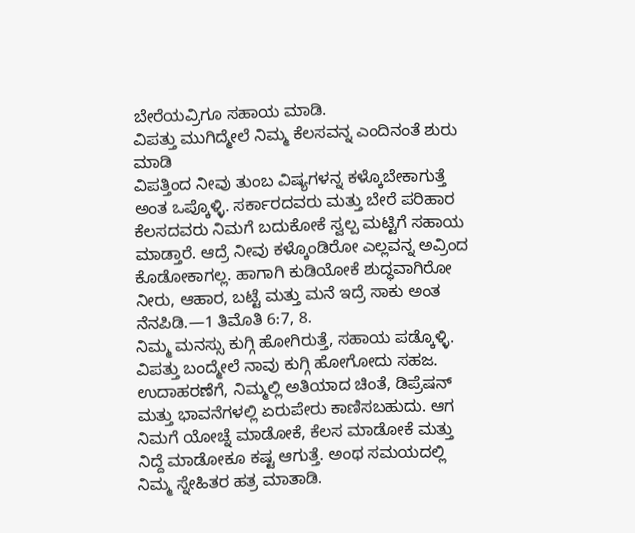ಬೇರೆಯವ್ರಿಗೂ ಸಹಾಯ ಮಾಡಿ.
ವಿಪತ್ತು ಮುಗಿದ್ಮೇಲೆ ನಿಮ್ಮ ಕೆಲಸವನ್ನ ಎಂದಿನಂತೆ ಶುರು ಮಾಡಿ
ವಿಪತ್ತಿಂದ ನೀವು ತುಂಬ ವಿಷ್ಯಗಳನ್ನ ಕಳ್ಕೊಬೇಕಾಗುತ್ತೆ ಅಂತ ಒಪ್ಕೊಳ್ಳಿ. ಸರ್ಕಾರದವರು ಮತ್ತು ಬೇರೆ ಪರಿಹಾರ ಕೆಲಸದವರು ನಿಮಗೆ ಬದುಕೋಕೆ ಸ್ವಲ್ಪ ಮಟ್ಟಿಗೆ ಸಹಾಯ ಮಾಡ್ತಾರೆ. ಆದ್ರೆ ನೀವು ಕಳ್ಕೊಂಡಿರೋ ಎಲ್ಲವನ್ನ ಅವ್ರಿಂದ ಕೊಡೋಕಾಗಲ್ಲ. ಹಾಗಾಗಿ ಕುಡಿಯೋಕೆ ಶುದ್ಧವಾಗಿರೋ ನೀರು, ಆಹಾರ, ಬಟ್ಟೆ ಮತ್ತು ಮನೆ ಇದ್ರೆ ಸಾಕು ಅಂತ ನೆನಪಿಡಿ.—1 ತಿಮೊತಿ 6:7, 8.
ನಿಮ್ಮ ಮನಸ್ಸು ಕುಗ್ಗಿ ಹೋಗಿರುತ್ತೆ, ಸಹಾಯ ಪಡ್ಕೊಳ್ಳಿ. ವಿಪತ್ತು ಬಂದ್ಮೇಲೆ ನಾವು ಕುಗ್ಗಿ ಹೋಗೋದು ಸಹಜ. ಉದಾಹರಣೆಗೆ, ನಿಮ್ಮಲ್ಲಿ ಅತಿಯಾದ ಚಿಂತೆ, ಡಿಪ್ರೆಷನ್ ಮತ್ತು ಭಾವನೆಗಳಲ್ಲಿ ಏರುಪೇರು ಕಾಣಿಸಬಹುದು. ಆಗ ನಿಮಗೆ ಯೋಚ್ನೆ ಮಾಡೋಕೆ, ಕೆಲಸ ಮಾಡೋಕೆ ಮತ್ತು ನಿದ್ದೆ ಮಾಡೋಕೂ ಕಷ್ಟ ಆಗುತ್ತೆ. ಅಂಥ ಸಮಯದಲ್ಲಿ ನಿಮ್ಮ ಸ್ನೇಹಿತರ ಹತ್ರ ಮಾತಾಡಿ.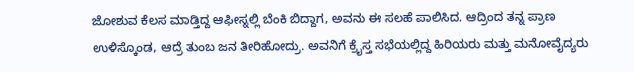ಜೋಶುವ ಕೆಲಸ ಮಾಡ್ತಿದ್ದ ಆಫೀಸ್ನಲ್ಲಿ ಬೆಂಕಿ ಬಿದ್ದಾಗ, ಅವನು ಈ ಸಲಹೆ ಪಾಲಿಸಿದ. ಆದ್ರಿಂದ ತನ್ನ ಪ್ರಾಣ ಉಳಿಸ್ಕೊಂಡ, ಆದ್ರೆ ತುಂಬ ಜನ ತೀರಿಹೋದ್ರು. ಅವನಿಗೆ ಕ್ರೈಸ್ತ ಸಭೆಯಲ್ಲಿದ್ದ ಹಿರಿಯರು ಮತ್ತು ಮನೋವೈದ್ಯರು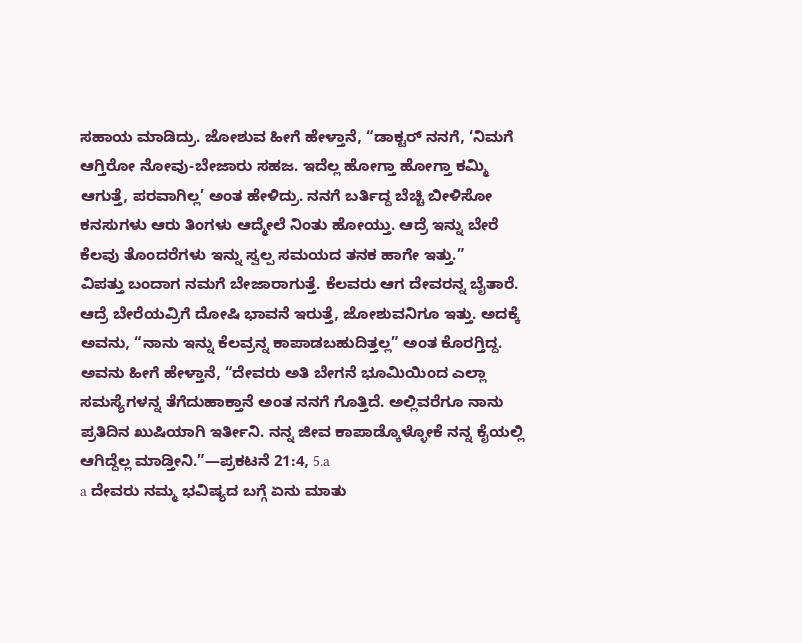ಸಹಾಯ ಮಾಡಿದ್ರು. ಜೋಶುವ ಹೀಗೆ ಹೇಳ್ತಾನೆ, “ಡಾಕ್ಟರ್ ನನಗೆ, ‘ನಿಮಗೆ ಆಗ್ತಿರೋ ನೋವು-ಬೇಜಾರು ಸಹಜ. ಇದೆಲ್ಲ ಹೋಗ್ತಾ ಹೋಗ್ತಾ ಕಮ್ಮಿ ಆಗುತ್ತೆ, ಪರವಾಗಿಲ್ಲ’ ಅಂತ ಹೇಳಿದ್ರು. ನನಗೆ ಬರ್ತಿದ್ದ ಬೆಚ್ಚಿ ಬೀಳಿಸೋ ಕನಸುಗಳು ಆರು ತಿಂಗಳು ಆದ್ಮೇಲೆ ನಿಂತು ಹೋಯ್ತು. ಆದ್ರೆ ಇನ್ನು ಬೇರೆ ಕೆಲವು ತೊಂದರೆಗಳು ಇನ್ನು ಸ್ವಲ್ಪ ಸಮಯದ ತನಕ ಹಾಗೇ ಇತ್ತು.”
ವಿಪತ್ತು ಬಂದಾಗ ನಮಗೆ ಬೇಜಾರಾಗುತ್ತೆ. ಕೆಲವರು ಆಗ ದೇವರನ್ನ ಬೈತಾರೆ. ಆದ್ರೆ ಬೇರೆಯವ್ರಿಗೆ ದೋಷಿ ಭಾವನೆ ಇರುತ್ತೆ, ಜೋಶುವನಿಗೂ ಇತ್ತು. ಅದಕ್ಕೆ ಅವನು, “ನಾನು ಇನ್ನು ಕೆಲವ್ರನ್ನ ಕಾಪಾಡಬಹುದಿತ್ತಲ್ಲ” ಅಂತ ಕೊರಗ್ತಿದ್ದ. ಅವನು ಹೀಗೆ ಹೇಳ್ತಾನೆ, “ದೇವರು ಅತಿ ಬೇಗನೆ ಭೂಮಿಯಿಂದ ಎಲ್ಲಾ ಸಮಸ್ಯೆಗಳನ್ನ ತೆಗೆದುಹಾಕ್ತಾನೆ ಅಂತ ನನಗೆ ಗೊತ್ತಿದೆ. ಅಲ್ಲಿವರೆಗೂ ನಾನು ಪ್ರತಿದಿನ ಖುಷಿಯಾಗಿ ಇರ್ತೀನಿ. ನನ್ನ ಜೀವ ಕಾಪಾಡ್ಕೊಳ್ಳೋಕೆ ನನ್ನ ಕೈಯಲ್ಲಿ ಆಗಿದ್ದೆಲ್ಲ ಮಾಡ್ತೀನಿ.”—ಪ್ರಕಟನೆ 21:4, 5.a
a ದೇವರು ನಮ್ಮ ಭವಿಷ್ಯದ ಬಗ್ಗೆ ಏನು ಮಾತು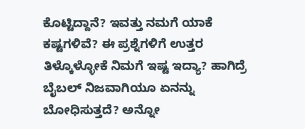ಕೊಟ್ಟಿದ್ದಾನೆ? ಇವತ್ತು ನಮಗೆ ಯಾಕೆ ಕಷ್ಟಗಳಿವೆ? ಈ ಪ್ರಶ್ನೆಗಳಿಗೆ ಉತ್ತರ ತಿಳ್ಕೊಳ್ಳೋಕೆ ನಿಮಗೆ ಇಷ್ಟ ಇದ್ಯಾ? ಹಾಗಿದ್ರೆ ಬೈಬಲ್ ನಿಜವಾಗಿಯೂ ಏನನ್ನು ಬೋಧಿಸುತ್ತದೆ? ಅನ್ನೋ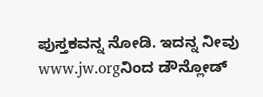ಪುಸ್ತಕವನ್ನ ನೋಡಿ. ಇದನ್ನ ನೀವು www.jw.orgನಿಂದ ಡೌನ್ಲೋಡ್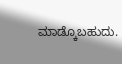ಮಾಡ್ಕೊಬಹುದು.